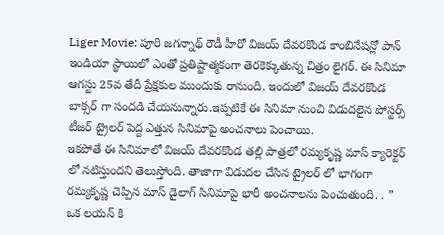Liger Movie: పూరి జగన్నాథ్ రౌడీ హీరో విజయ్ దేవరకొండ కాంబినేషన్లో పాన్ ఇండియా స్థాయిలో ఎంతో ప్రతిష్టాత్మకంగా తెరకెక్కుతున్న చిత్రం లైగర్. ఈ సినిమా ఆగస్టు 25వ తేదీ ప్రేక్షకుల ముందుకు రానుంది. ఇందులో విజయ్ దేవరకొండ బాక్సర్ గా సందడి చేయనున్నారు.ఇప్పటికే ఈ సినిమా నుంచి విడుదలైన పోస్టర్స్ టీజర్ ట్రైలర్ పెద్ద ఎత్తున సినిమాపై అంచనాలు పెంచాయి.
ఇకపోతే ఈ సినిమాలో విజయ్ దేవరకొండ తల్లి పాత్రలో రమ్యకృష్ణ మాస్ క్యారెక్టర్ లో నటిస్తుందని తెలుస్తోంది. తాజాగా విడుదల చేసిన ట్రైలర్ లో భాగంగా రమ్యకృష్ణ చెప్పిన మాస్ డైలాగ్ సినిమాపై భారీ అంచనాలను పెంచుతుంది. . ” ఒక లయన్ కి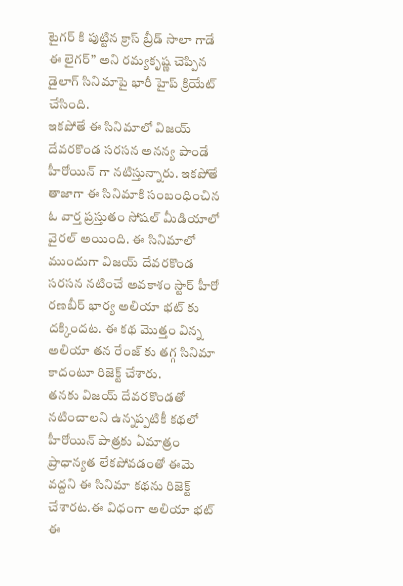టైగర్ కి పుట్టిన క్రాస్ బ్రీడ్ సాలా గాడే ఈ లైగర్” అని రమ్యకృష్ణ చెప్పిన డైలాగ్ సినిమాపై భారీ హైప్ క్రియేట్ చేసింది.
ఇకపోతే ఈ సినిమాలో విజయ్ దేవరకొండ సరసన అనన్య పాండే హీరోయిన్ గా నటిస్తున్నారు. ఇకపోతే తాజాగా ఈ సినిమాకి సంబంధించిన ఓ వార్త ప్రస్తుతం సోషల్ మీడియాలో వైరల్ అయింది. ఈ సినిమాలో ముందుగా విజయ్ దేవరకొండ సరసన నటించే అవకాశం స్టార్ హీరో రణబీర్ భార్య అలియా భట్ కు దక్కిందట. ఈ కథ మొత్తం విన్న అలియా తన రేంజ్ కు తగ్గ సినిమా కాదంటూ రిజెక్ట్ చేశారు.
తనకు విజయ్ దేవరకొండతో నటించాలని ఉన్నప్పటికీ కథలో హీరోయిన్ పాత్రకు ఏమాత్రం ప్రాధాన్యత లేకపోవడంతో ఈమె వద్దని ఈ సినిమా కథను రిజెక్ట్ చేశారట.ఈ విధంగా అలియా భట్ ఈ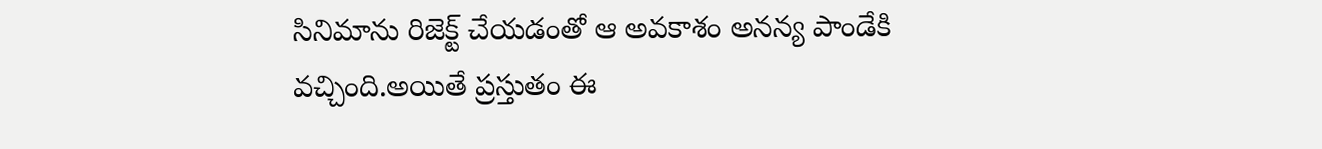సినిమాను రిజెక్ట్ చేయడంతో ఆ అవకాశం అనన్య పాండేకి వచ్చింది.అయితే ప్రస్తుతం ఈ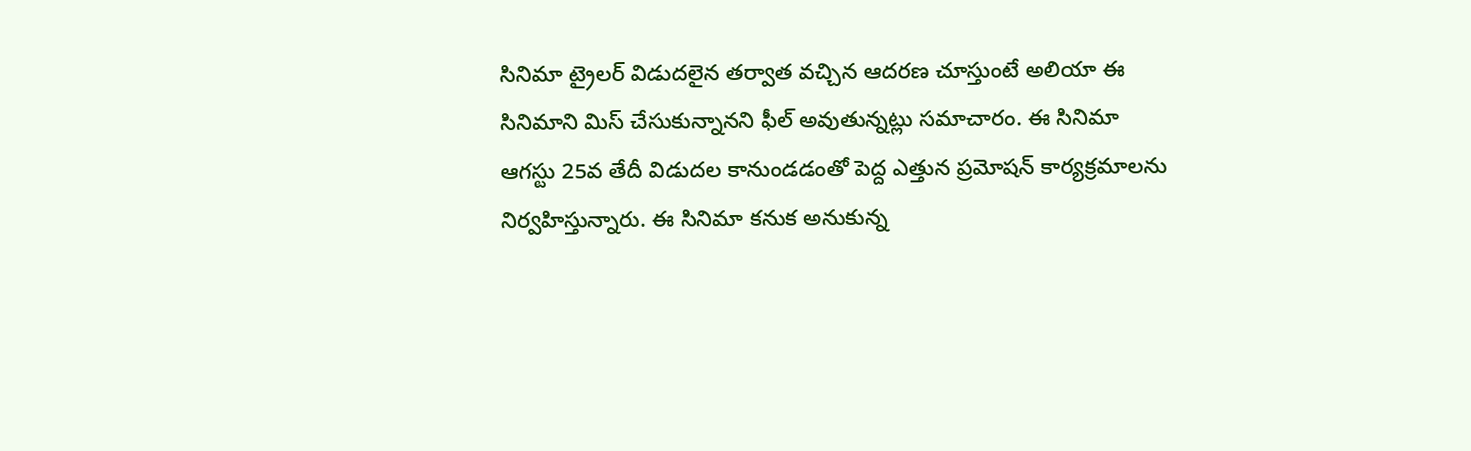సినిమా ట్రైలర్ విడుదలైన తర్వాత వచ్చిన ఆదరణ చూస్తుంటే అలియా ఈ సినిమాని మిస్ చేసుకున్నానని ఫీల్ అవుతున్నట్లు సమాచారం. ఈ సినిమా ఆగస్టు 25వ తేదీ విడుదల కానుండడంతో పెద్ద ఎత్తున ప్రమోషన్ కార్యక్రమాలను నిర్వహిస్తున్నారు. ఈ సినిమా కనుక అనుకున్న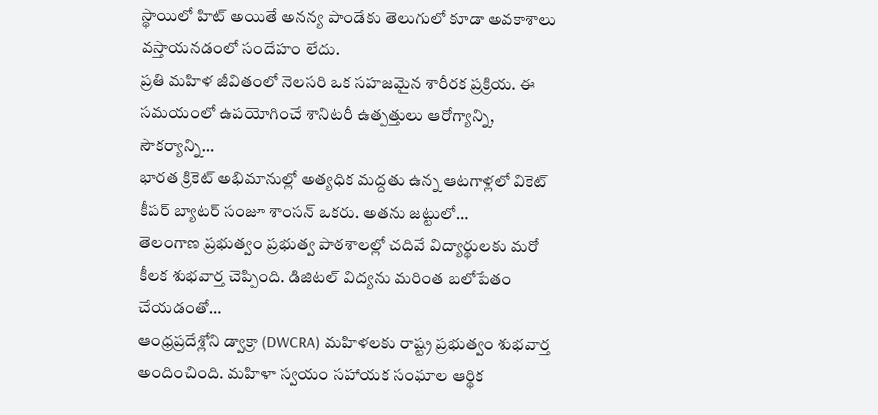స్థాయిలో హిట్ అయితే అనన్య పాండేకు తెలుగులో కూడా అవకాశాలు వస్తాయనడంలో సందేహం లేదు.
ప్రతి మహిళ జీవితంలో నెలసరి ఒక సహజమైన శారీరక ప్రక్రియ. ఈ సమయంలో ఉపయోగించే శానిటరీ ఉత్పత్తులు ఆరోగ్యాన్ని, సౌకర్యాన్ని…
భారత క్రికెట్ అభిమానుల్లో అత్యధిక మద్దతు ఉన్న ఆటగాళ్లలో వికెట్ కీపర్ బ్యాటర్ సంజూ శాంసన్ ఒకరు. అతను జట్టులో…
తెలంగాణ ప్రభుత్వం ప్రభుత్వ పాఠశాలల్లో చదివే విద్యార్థులకు మరో కీలక శుభవార్త చెప్పింది. డిజిటల్ విద్యను మరింత బలోపేతం చేయడంతో…
ఆంధ్రప్రదేశ్లోని డ్వాక్రా (DWCRA) మహిళలకు రాష్ట్ర ప్రభుత్వం శుభవార్త అందించింది. మహిళా స్వయం సహాయక సంఘాల ఆర్థిక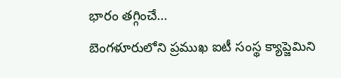భారం తగ్గించే…
బెంగళూరులోని ప్రముఖ ఐటీ సంస్థ క్యాప్జెమిని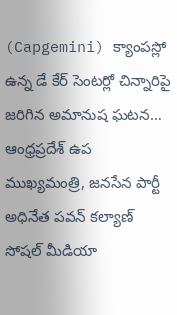(Capgemini) క్యాంపస్లో ఉన్న డే కేర్ సెంటర్లో చిన్నారిపై జరిగిన అమానుష ఘటన…
ఆంధ్రప్రదేశ్ ఉప ముఖ్యమంత్రి, జనసేన పార్టీ అధినేత పవన్ కల్యాణ్ సోషల్ మీడియా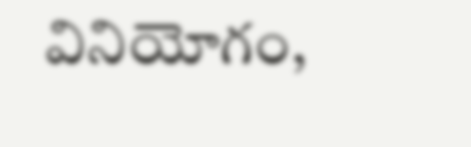వినియోగం,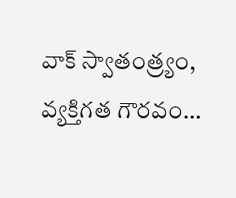వాక్ స్వాతంత్ర్యం, వ్యక్తిగత గౌరవం…